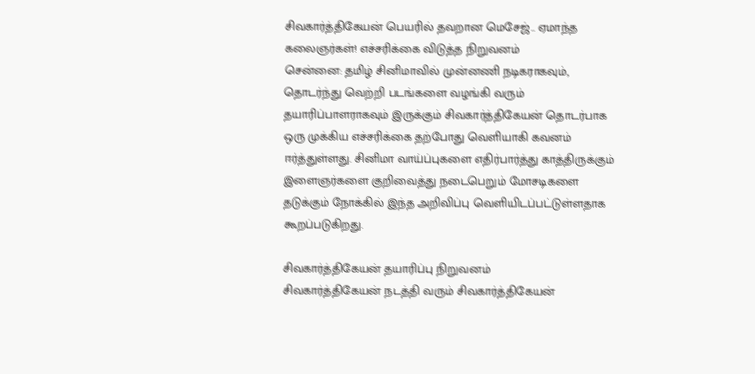சிவகார்த்திகேயன் பெயரில் தவறான மெசேஜ்.. ஏமாந்த கலைஞர்கள்! எச்சரிக்கை விடுத்த நிறுவனம்
சென்னை: தமிழ் சினிமாவில் முன்னணி நடிகராகவும், தொடர்ந்து வெற்றி படங்களை வழங்கி வரும் தயாரிப்பாளராகவும் இருக்கும் சிவகார்த்திகேயன் தொடர்பாக ஒரு முக்கிய எச்சரிக்கை தற்போது வெளியாகி கவனம் ஈர்த்துள்ளது. சினிமா வாய்ப்புகளை எதிர்பார்த்து காத்திருக்கும் இளைஞர்களை குறிவைத்து நடைபெறும் மோசடிகளை தடுக்கும் நோக்கில் இந்த அறிவிப்பு வெளியிடப்பட்டுள்ளதாக கூறப்படுகிறது.

சிவகார்த்திகேயன் தயாரிப்பு நிறுவனம்
சிவகார்த்திகேயன் நடத்தி வரும் சிவகார்த்திகேயன்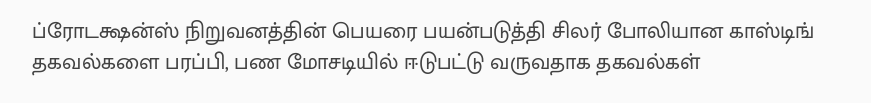ப்ரோடக்ஷன்ஸ் நிறுவனத்தின் பெயரை பயன்படுத்தி சிலர் போலியான காஸ்டிங் தகவல்களை பரப்பி, பண மோசடியில் ஈடுபட்டு வருவதாக தகவல்கள்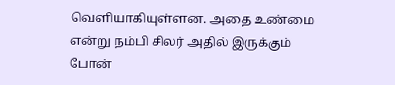வெளியாகியுள்ளன. அதை உண்மை என்று நம்பி சிலர் அதில் இருக்கும் போன்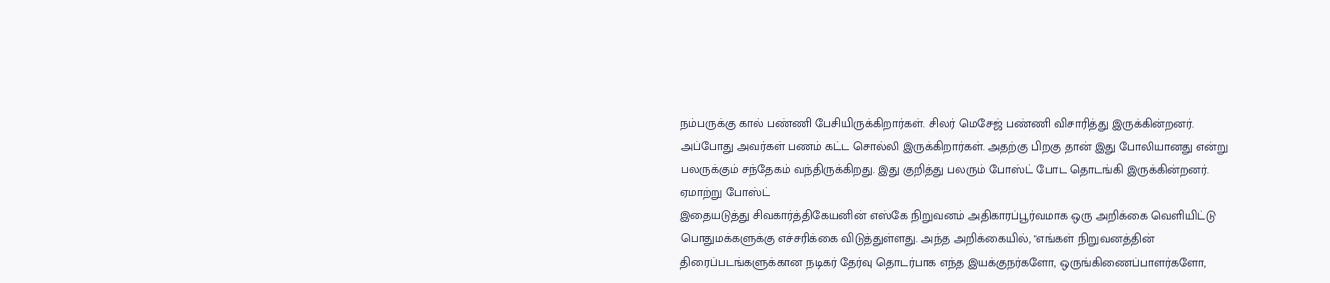நம்பருக்கு கால் பண்ணி பேசியிருக்கிறார்கள். சிலர் மெசேஜ் பண்ணி விசாரித்து இருக்கின்றனர். அப்போது அவர்கள் பணம் கட்ட சொல்லி இருக்கிறார்கள். அதற்கு பிறகு தான் இது போலியானது என்று பலருக்கும் சந்தேகம் வந்திருக்கிறது. இது குறித்து பலரும் போஸ்ட் போட தொடங்கி இருக்கின்றனர்.
ஏமாற்று போஸ்ட்
இதையடுத்து சிவகார்த்திகேயனின் எஸ்கே நிறுவனம் அதிகாரப்பூர்வமாக ஒரு அறிக்கை வெளியிட்டு பொதுமக்களுக்கு எச்சரிக்கை விடுத்துள்ளது. அந்த அறிக்கையில், "எங்கள் நிறுவனத்தின் திரைப்படங்களுக்கான நடிகர் தேர்வு தொடர்பாக எந்த இயக்குநர்களோ, ஒருங்கிணைப்பாளர்களோ,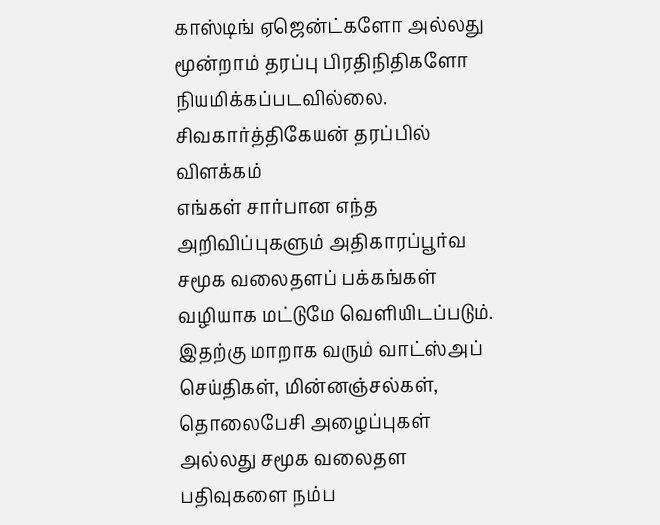காஸ்டிங் ஏஜென்ட்களோ அல்லது மூன்றாம் தரப்பு பிரதிநிதிகளோ நியமிக்கப்படவில்லை.
சிவகார்த்திகேயன் தரப்பில் விளக்கம்
எங்கள் சார்பான எந்த அறிவிப்புகளும் அதிகாரப்பூர்வ சமூக வலைதளப் பக்கங்கள் வழியாக மட்டுமே வெளியிடப்படும். இதற்கு மாறாக வரும் வாட்ஸ்அப் செய்திகள், மின்னஞ்சல்கள், தொலைபேசி அழைப்புகள் அல்லது சமூக வலைதள பதிவுகளை நம்ப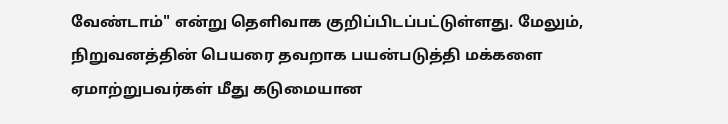வேண்டாம்" என்று தெளிவாக குறிப்பிடப்பட்டுள்ளது. மேலும், நிறுவனத்தின் பெயரை தவறாக பயன்படுத்தி மக்களை ஏமாற்றுபவர்கள் மீது கடுமையான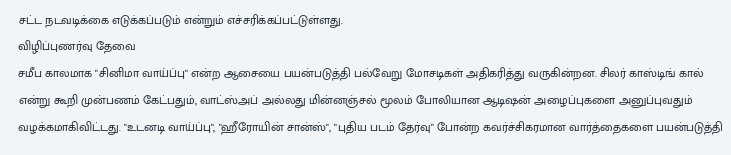சட்ட நடவடிக்கை எடுக்கப்படும் என்றும் எச்சரிக்கப்பட்டுள்ளது.
விழிப்புணர்வு தேவை
சமீப காலமாக "சினிமா வாய்ப்பு" என்ற ஆசையை பயன்படுத்தி பல்வேறு மோசடிகள் அதிகரித்து வருகின்றன. சிலர் காஸ்டிங் கால் என்று கூறி முன்பணம் கேட்பதும், வாட்ஸ்அப் அல்லது மின்னஞ்சல் மூலம் போலியான ஆடிஷன் அழைப்புகளை அனுப்புவதும் வழக்கமாகிவிட்டது. "உடனடி வாய்ப்பு", "ஹீரோயின் சான்ஸ்", "புதிய படம் தேர்வு" போன்ற கவர்ச்சிகரமான வார்த்தைகளை பயன்படுத்தி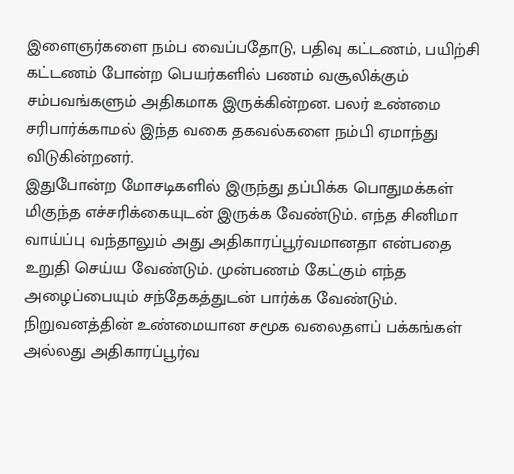இளைஞர்களை நம்ப வைப்பதோடு, பதிவு கட்டணம், பயிற்சி கட்டணம் போன்ற பெயர்களில் பணம் வசூலிக்கும் சம்பவங்களும் அதிகமாக இருக்கின்றன. பலர் உண்மை சரிபார்க்காமல் இந்த வகை தகவல்களை நம்பி ஏமாந்து விடுகின்றனர்.
இதுபோன்ற மோசடிகளில் இருந்து தப்பிக்க பொதுமக்கள் மிகுந்த எச்சரிக்கையுடன் இருக்க வேண்டும். எந்த சினிமா வாய்ப்பு வந்தாலும் அது அதிகாரப்பூர்வமானதா என்பதை உறுதி செய்ய வேண்டும். முன்பணம் கேட்கும் எந்த அழைப்பையும் சந்தேகத்துடன் பார்க்க வேண்டும். நிறுவனத்தின் உண்மையான சமூக வலைதளப் பக்கங்கள் அல்லது அதிகாரப்பூர்வ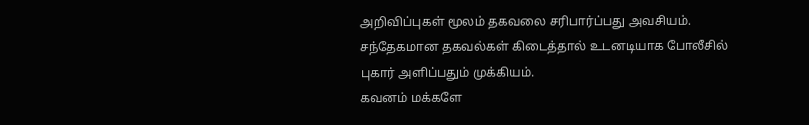அறிவிப்புகள் மூலம் தகவலை சரிபார்ப்பது அவசியம். சந்தேகமான தகவல்கள் கிடைத்தால் உடனடியாக போலீசில் புகார் அளிப்பதும் முக்கியம்.
கவனம் மக்களே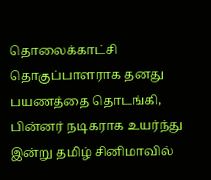தொலைக்காட்சி தொகுப்பாளராக தனது பயணத்தை தொடங்கி, பின்னர் நடிகராக உயர்ந்து இன்று தமிழ் சினிமாவில்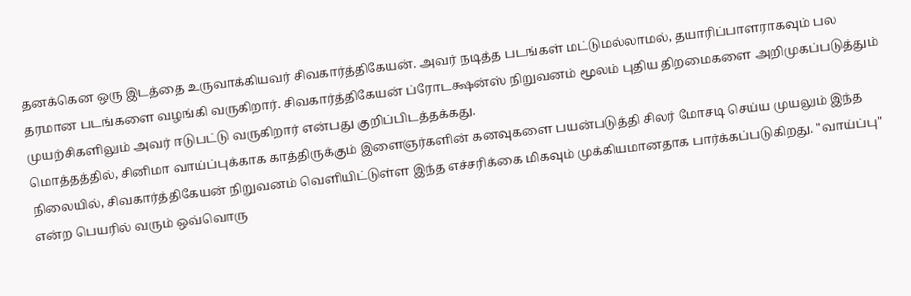தனக்கென ஒரு இடத்தை உருவாக்கியவர் சிவகார்த்திகேயன். அவர் நடித்த படங்கள் மட்டுமல்லாமல், தயாரிப்பாளராகவும் பல தரமான படங்களை வழங்கி வருகிறார். சிவகார்த்திகேயன் ப்ரோடக்ஷன்ஸ் நிறுவனம் மூலம் புதிய திறமைகளை அறிமுகப்படுத்தும் முயற்சிகளிலும் அவர் ஈடுபட்டு வருகிறார் என்பது குறிப்பிடத்தக்கது.
மொத்தத்தில், சினிமா வாய்ப்புக்காக காத்திருக்கும் இளைஞர்களின் கனவுகளை பயன்படுத்தி சிலர் மோசடி செய்ய முயலும் இந்த நிலையில், சிவகார்த்திகேயன் நிறுவனம் வெளியிட்டுள்ள இந்த எச்சரிக்கை மிகவும் முக்கியமானதாக பார்க்கப்படுகிறது. "வாய்ப்பு" என்ற பெயரில் வரும் ஒவ்வொரு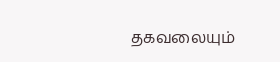தகவலையும்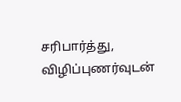சரிபார்த்து, விழிப்புணர்வுடன்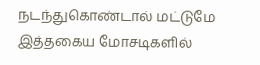நடந்துகொண்டால் மட்டுமே இத்தகைய மோசடிகளில்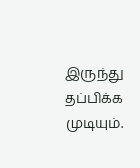இருந்து தப்பிக்க முடியும்.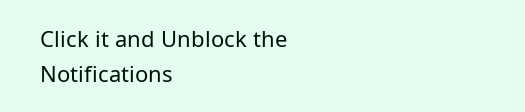Click it and Unblock the Notifications